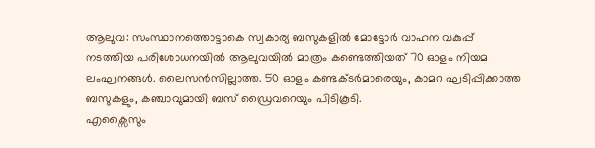ആലുവ: സംസ്ഥാനത്തൊട്ടാകെ സ്വകാര്യ ബസുകളിൽ മോട്ടോർ വാഹന വകുപ്പ് നടത്തിയ പരിശോധനയിൽ ആലുവയിൽ മാത്രം കണ്ടെത്തിയത് 70 ഓളം നിയമ ലംഘനങ്ങൾ. ലൈസൻസില്ലാത്ത. 50 ഓളം കണ്ടക്ടർമാരെയും, കാമറ ഘടിപ്പിക്കാത്ത ബസുകളും, കഞ്ചാവുമായി ബസ് ഡ്രൈവറെയും പിടികൂടി.
എക്സൈസും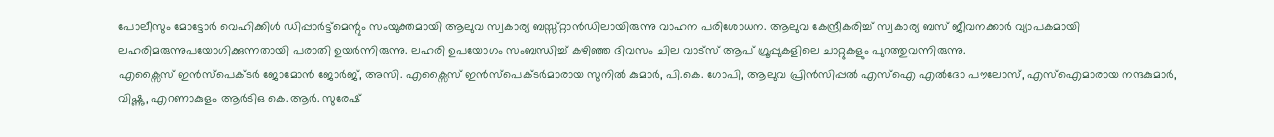പോലീസും മോട്ടോർ വെഹിക്കിൾ ഡിപ്പാർട്ട്മെന്റും സംയുക്തമായി ആലുവ സ്വകാര്യ ബസ്സ്റ്റാൻഡിലായിരുന്നു വാഹന പരിശോധന. ആലുവ കേന്ദ്രീകരിച്ച് സ്വകാര്യ ബസ് ജീവനക്കാർ വ്യാപകമായി ലഹരിമരുന്നുപയോഗിക്കുന്നതായി പരാതി ഉയർന്നിരുന്നു. ലഹരി ഉപയോഗം സംബന്ധിച്ച് കഴിഞ്ഞ ദിവസം ചില വാട്സ് ആപ് ഗ്രൂപ്പുകളിലെ ചാറ്റുകളും പുറത്തുവന്നിരുന്നു.
എക്സൈസ് ഇൻസ്പെക്ടർ ജോമോൻ ജോർജ്, അസി. എക്സൈസ് ഇൻസ്പെക്ടർമാരായ സുനിൽ കുമാർ, പി.കെ. ഗോപി, ആലുവ പ്രിൻസിപ്പൽ എസ്ഐ എൽദോ പൗലോസ്, എസ്ഐമാരായ നന്ദകുമാർ, വിഷ്ണു, എറണാകുളം ആർടിഒ കെ.ആർ. സുരേഷ്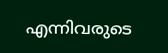എന്നിവരുടെ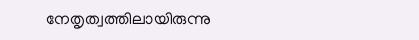നേതൃത്വത്തിലായിരുന്നു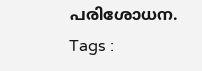പരിശോധന.
Tags :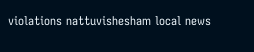violations nattuvishesham local news